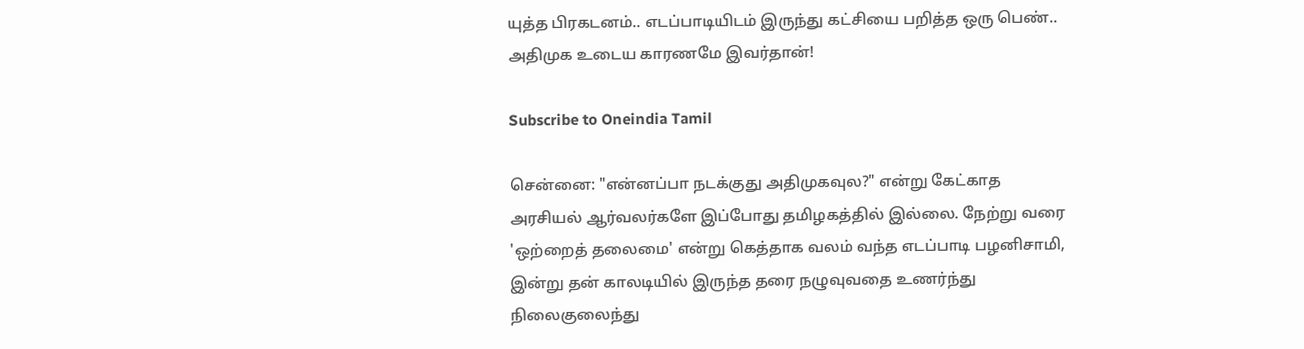யுத்த பிரகடனம்.. எடப்பாடியிடம் இருந்து கட்சியை பறித்த ஒரு பெண்.. அதிமுக உடைய காரணமே இவர்தான்!

Subscribe to Oneindia Tamil

சென்னை: "என்னப்பா நடக்குது அதிமுகவுல?" என்று கேட்காத அரசியல் ஆர்வலர்களே இப்போது தமிழகத்தில் இல்லை. நேற்று வரை 'ஒற்றைத் தலைமை' என்று கெத்தாக வலம் வந்த எடப்பாடி பழனிசாமி, இன்று தன் காலடியில் இருந்த தரை நழுவுவதை உணர்ந்து நிலைகுலைந்து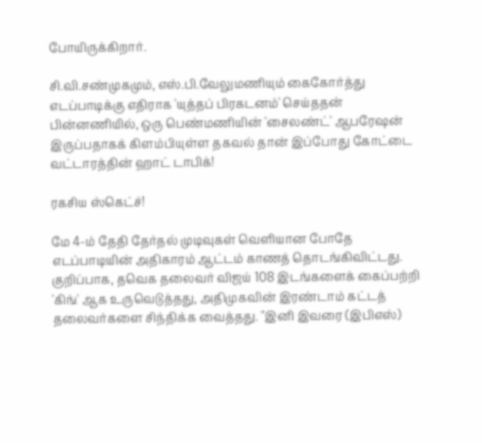போயிருக்கிறார்.

சி.வி.சண்முகமும், எஸ்.பி.வேலுமணியும் கைகோர்த்து எடப்பாடிக்கு எதிராக 'யுத்தப் பிரகடனம்' செய்ததன் பின்னணியில், ஒரு பெண்மணியின் 'சைலண்ட்' ஆபரேஷன் இருப்பதாகக் கிளம்பியுள்ள தகவல் தான் இப்போது கோட்டை வட்டாரத்தின் ஹாட் டாபிக்!

ரகசிய ஸ்கெட்ச்!

மே 4-ம் தேதி தேர்தல் முடிவுகள் வெளியான போதே எடப்பாடியின் அதிகாரம் ஆட்டம் காணத் தொடங்கிவிட்டது. குறிப்பாக, தவெக தலைவர் விஜய் 108 இடங்களைக் கைப்பற்றி 'கிங்' ஆக உருவெடுத்தது, அதிமுகவின் இரண்டாம் கட்டத் தலைவர்களை சிந்திக்க வைத்தது. "இனி இவரை (இபிஎஸ்)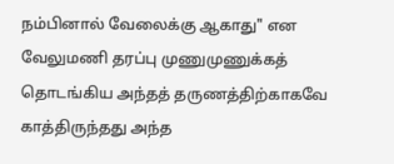நம்பினால் வேலைக்கு ஆகாது" என வேலுமணி தரப்பு முணுமுணுக்கத் தொடங்கிய அந்தத் தருணத்திற்காகவே காத்திருந்தது அந்த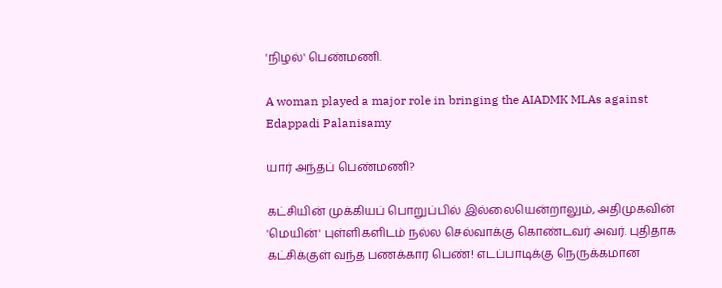'நிழல்' பெண்மணி.

A woman played a major role in bringing the AIADMK MLAs against Edappadi Palanisamy

யார் அந்தப் பெண்மணி?

கட்சியின் முக்கியப் பொறுப்பில் இல்லையென்றாலும், அதிமுகவின் 'மெயின்' புள்ளிகளிடம் நல்ல செல்வாக்கு கொண்டவர் அவர். புதிதாக கட்சிக்குள் வந்த பணக்கார பெண்! எடப்பாடிக்கு நெருக்கமான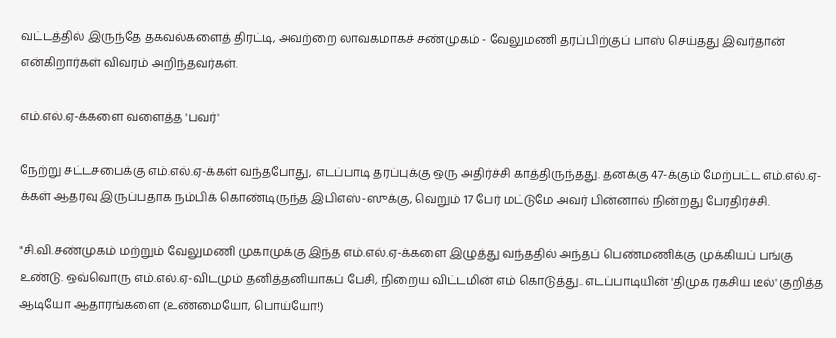வட்டத்தில் இருந்தே தகவல்களைத் திரட்டி, அவற்றை லாவகமாகச் சண்முகம் - வேலுமணி தரப்பிற்குப் பாஸ் செய்தது இவர்தான் என்கிறார்கள் விவரம் அறிந்தவர்கள்.

எம்.எல்.ஏ-க்களை வளைத்த 'பவர்'

நேற்று சட்டசபைக்கு எம்.எல்.ஏ-க்கள் வந்தபோது, எடப்பாடி தரப்புக்கு ஒரு அதிர்ச்சி காத்திருந்தது. தனக்கு 47-க்கும் மேற்பட்ட எம்.எல்.ஏ-க்கள் ஆதரவு இருப்பதாக நம்பிக் கொண்டிருந்த இபிஎஸ்-ஸுக்கு, வெறும் 17 பேர் மட்டுமே அவர் பின்னால் நின்றது பேரதிர்ச்சி.

"சி.வி.சண்முகம் மற்றும் வேலுமணி முகாமுக்கு இந்த எம்.எல்.ஏ-க்களை இழுத்து வந்ததில் அந்தப் பெண்மணிக்கு முக்கியப் பங்கு உண்டு. ஒவ்வொரு எம்.எல்.ஏ-விடமும் தனித்தனியாகப் பேசி, நிறைய விட்டமின் எம் கொடுத்து.. எடப்பாடியின் 'திமுக ரகசிய டீல்' குறித்த ஆடியோ ஆதாரங்களை (உண்மையோ, பொய்யோ!)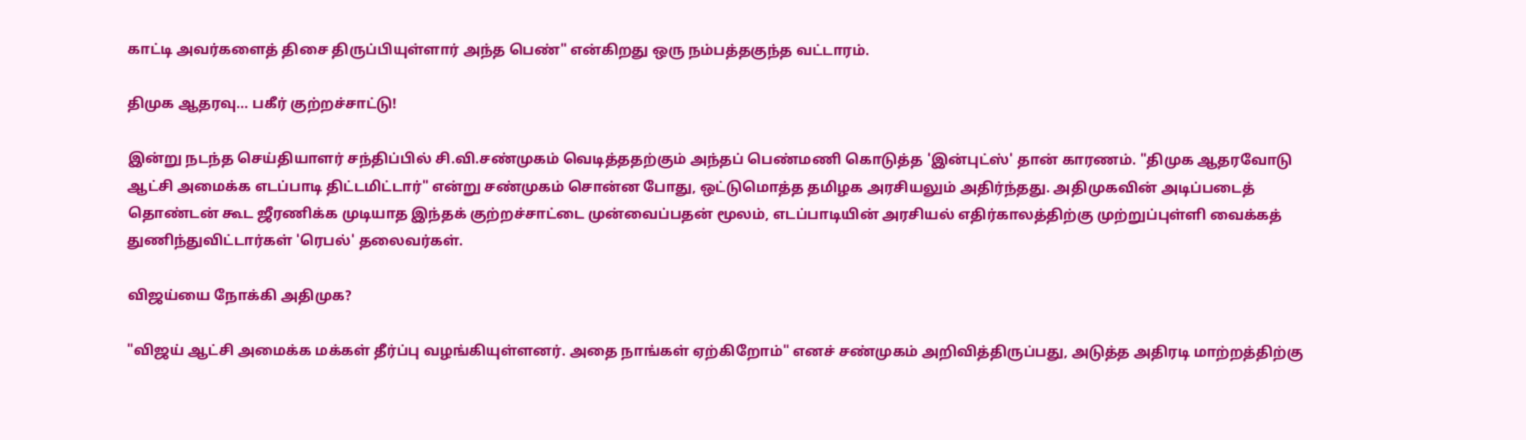காட்டி அவர்களைத் திசை திருப்பியுள்ளார் அந்த பெண்" என்கிறது ஒரு நம்பத்தகுந்த வட்டாரம்.

திமுக ஆதரவு... பகீர் குற்றச்சாட்டு!

இன்று நடந்த செய்தியாளர் சந்திப்பில் சி.வி.சண்முகம் வெடித்ததற்கும் அந்தப் பெண்மணி கொடுத்த 'இன்புட்ஸ்' தான் காரணம். "திமுக ஆதரவோடு ஆட்சி அமைக்க எடப்பாடி திட்டமிட்டார்" என்று சண்முகம் சொன்ன போது, ஒட்டுமொத்த தமிழக அரசியலும் அதிர்ந்தது. அதிமுகவின் அடிப்படைத் தொண்டன் கூட ஜீரணிக்க முடியாத இந்தக் குற்றச்சாட்டை முன்வைப்பதன் மூலம், எடப்பாடியின் அரசியல் எதிர்காலத்திற்கு முற்றுப்புள்ளி வைக்கத் துணிந்துவிட்டார்கள் 'ரெபல்' தலைவர்கள்.

விஜய்யை நோக்கி அதிமுக?

"விஜய் ஆட்சி அமைக்க மக்கள் தீர்ப்பு வழங்கியுள்ளனர். அதை நாங்கள் ஏற்கிறோம்" எனச் சண்முகம் அறிவித்திருப்பது, அடுத்த அதிரடி மாற்றத்திற்கு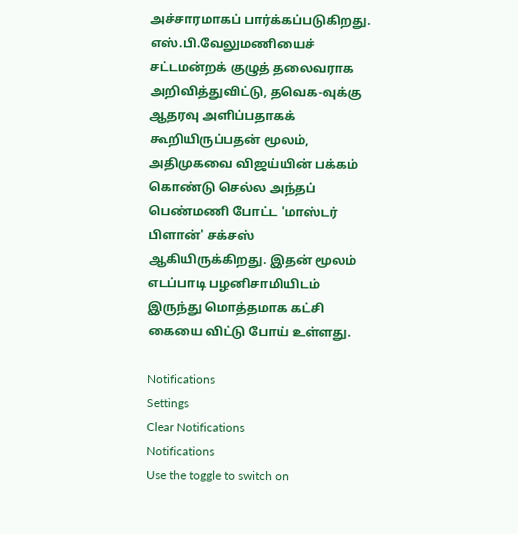அச்சாரமாகப் பார்க்கப்படுகிறது. எஸ்.பி.வேலுமணியைச் சட்டமன்றக் குழுத் தலைவராக அறிவித்துவிட்டு, தவெக-வுக்கு ஆதரவு அளிப்பதாகக் கூறியிருப்பதன் மூலம், அதிமுகவை விஜய்யின் பக்கம் கொண்டு செல்ல அந்தப் பெண்மணி போட்ட 'மாஸ்டர் பிளான்' சக்சஸ் ஆகியிருக்கிறது. இதன் மூலம் எடப்பாடி பழனிசாமியிடம் இருந்து மொத்தமாக கட்சி கையை விட்டு போய் உள்ளது.

Notifications
Settings
Clear Notifications
Notifications
Use the toggle to switch on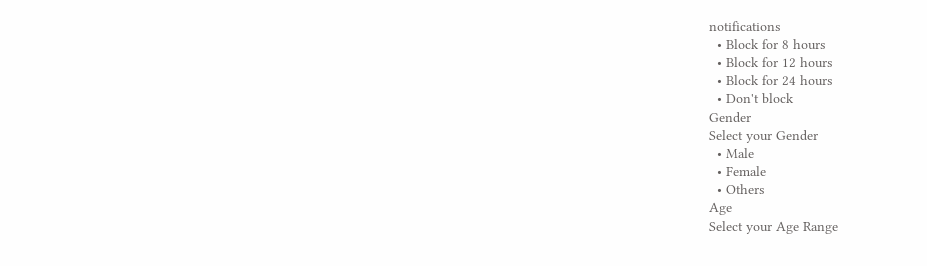notifications
  • Block for 8 hours
  • Block for 12 hours
  • Block for 24 hours
  • Don't block
Gender
Select your Gender
  • Male
  • Female
  • Others
Age
Select your Age Range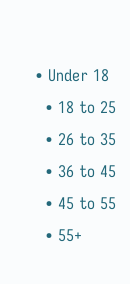• Under 18
  • 18 to 25
  • 26 to 35
  • 36 to 45
  • 45 to 55
  • 55+